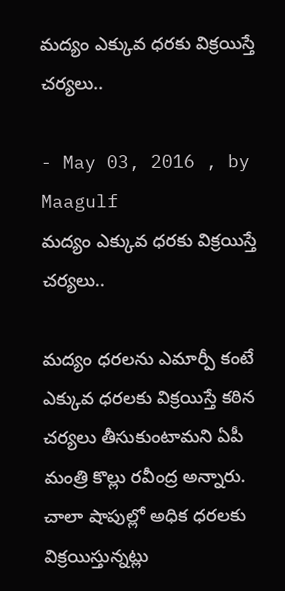మద్యం ఎక్కువ ధరకు విక్రయిస్తే చర్యలు..

- May 03, 2016 , by Maagulf
మద్యం ఎక్కువ ధరకు విక్రయిస్తే చర్యలు..

మద్యం ధరలను ఎమార్పీ కంటే ఎక్కువ ధరలకు విక్రయిస్తే కఠిన చర్యలు తీసుకుంటామని ఏపీ మంత్రి కొల్లు రవీంద్ర అన్నారు. చాలా షాపుల్లో అధిక ధరలకు విక్రయిస్తున్నట్లు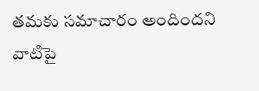తమకు సమాచారం అందిందని వాటిపై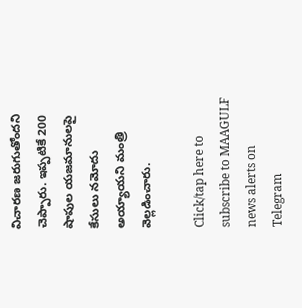విచారణ జరుగుతోందని చెప్పారు. ఇప్పటికే 200 షాపుల యజమానులపై కేసులు నమోదు అయ్యాయని మంత్రి వెల్లడించారు.

Click/tap here to subscribe to MAAGULF news alerts on Telegram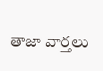తాజా వార్తలు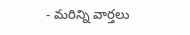- మరిన్ని వార్తలు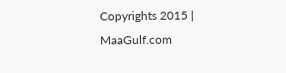Copyrights 2015 | MaaGulf.com